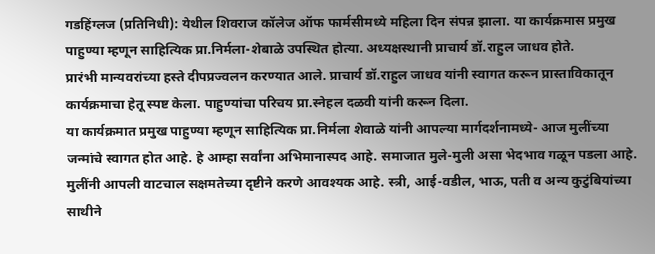गडहिंग्लज (प्रतिनिधी): येथील शिवराज कॉलेज ऑफ फार्मसीमध्ये महिला दिन संपन्न झाला. या कार्यक्रमास प्रमुख पाहुण्या म्हणून साहित्यिक प्रा.निर्मला-शेबाळे उपस्थित होत्या. अध्यक्षस्थानी प्राचार्य डॉ.राहुल जाधव होते.
प्रारंभी मान्यवरांच्या हस्ते दीपप्रज्वलन करण्यात आले. प्राचार्य डॉ.राहुल जाधव यांनी स्वागत करून प्रास्ताविकातून कार्यक्रमाचा हेतू स्पष्ट केला. पाहुण्यांचा परिचय प्रा.स्नेहल दळवी यांनी करून दिला.
या कार्यक्रमात प्रमुख पाहुण्या म्हणून साहित्यिक प्रा.निर्मला शेवाळे यांनी आपल्या मार्गदर्शनामध्ये- आज मुलींच्या जन्मांचे स्वागत होत आहे. हे आम्हा सर्वांना अभिमानास्पद आहे. समाजात मुले-मुली असा भेदभाव गळून पडला आहे. मुलींनी आपली वाटचाल सक्षमतेच्या दृष्टीने करणे आवश्यक आहे. स्त्री, आई-वडील, भाऊ, पती व अन्य कुटुंबियांच्या साथीने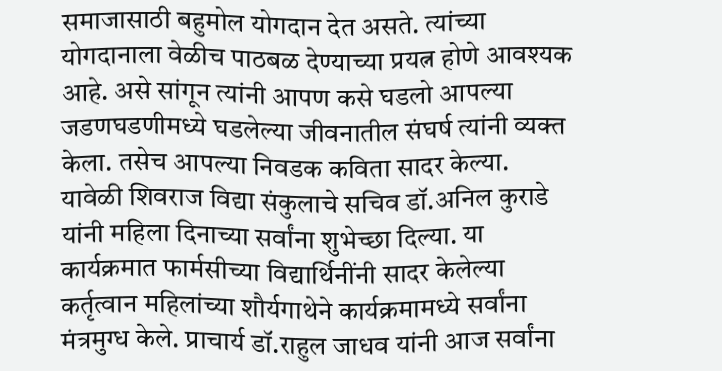समाजासाठी बहुमोल योगदान देत असते. त्यांच्या योगदानाला वेळीच पाठबळ देण्याच्या प्रयत्न होणे आवश्यक आहे. असे सांगून त्यांनी आपण कसे घडलो आपल्या जडणघडणीमध्ये घडलेल्या जीवनातील संघर्ष त्यांनी व्यक्त केला. तसेच आपल्या निवडक कविता सादर केल्या.
यावेळी शिवराज विद्या संकुलाचे सचिव डॉ.अनिल कुराडे यांनी महिला दिनाच्या सर्वांना शुभेच्छा दिल्या. या कार्यक्रमात फार्मसीच्या विद्यार्थिनींनी सादर केलेल्या कर्तृत्वान महिलांच्या शौर्यगाथेने कार्यक्रमामध्ये सर्वांना मंत्रमुग्ध केले. प्राचार्य डॉ.राहुल जाधव यांनी आज सर्वांना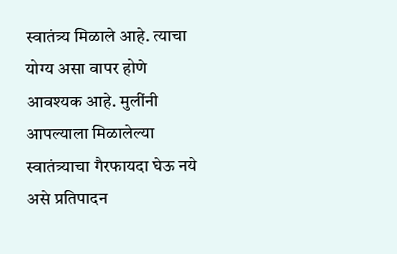स्वातंत्र्य मिळाले आहे. त्याचा योग्य असा वापर होणे आवश्यक आहे. मुलींनी आपल्याला मिळालेल्या स्वातंत्र्याचा गैरफायदा घेऊ नये असे प्रतिपादन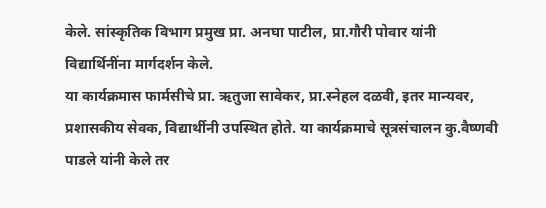केले. सांस्कृतिक विभाग प्रमुख प्रा. अनघा पाटील, प्रा.गौरी पोवार यांनी विद्यार्थिनींना मार्गदर्शन केले.
या कार्यक्रमास फार्मसीचे प्रा. ऋतुजा सावेकर, प्रा.स्नेहल दळवी, इतर मान्यवर, प्रशासकीय सेवक, विद्यार्थीनी उपस्थित होते. या कार्यक्रमाचे सूत्रसंचालन कु.वैष्णवी पाडले यांनी केले तर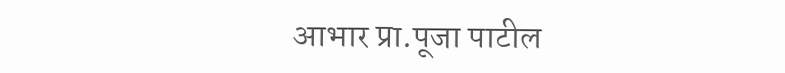आभार प्रा.पूजा पाटील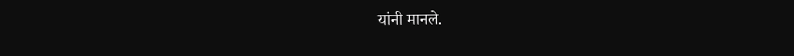यांनी मानले.